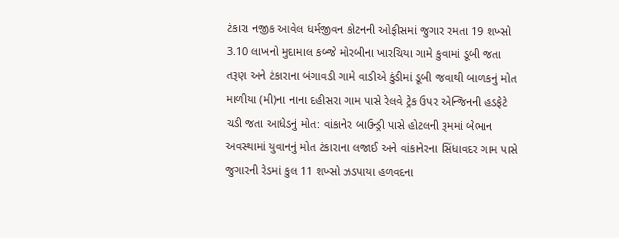ટંકારા નજીક આવેલ ધર્મજીવન કોટનની ઓફીસમાં જુગાર રમતા 19 શખ્સો 3.10 લાખનો મુદામાલ કબ્જે મોરબીના ખારચિયા ગામે કુવામાં ડૂબી જતા તરૂણ અને ટંકારાના બંગાવડી ગામે વાડીએ કુંડીમાં ડૂબી જવાથી બાળકનું મોત માળીયા (મી)ના નાના દહીસરા ગામ પાસે રેલવે ટ્રેક ઉપર એન્જિનની હડફેટે ચડી જતા આધેડનું મોત: વાંકાનેર બાઉન્ડ્રી પાસે હોટલની રૂમમાં બેભાન અવસ્થામાં યુવાનનું મોત ટંકારાના લજાઈ અને વાંકાનેરના સિંધાવદર ગામ પાસે જુગારની રેડમાં કુલ 11 શખ્સો ઝડપાયા હળવદના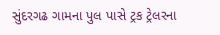સુંદરગઢ ગામના પુલ પાસે ટ્રક ટ્રેલરના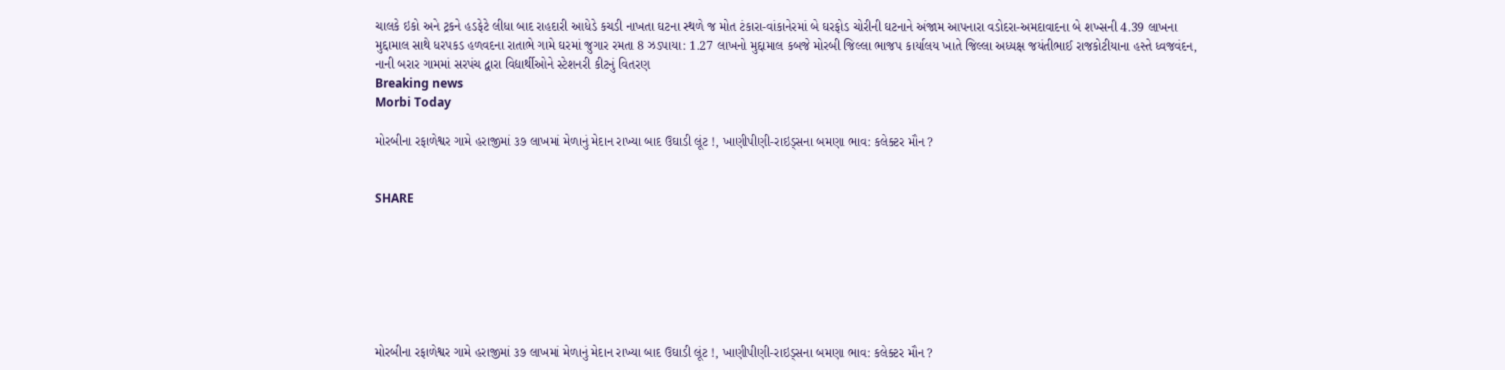ચાલકે ઇકો અને ટ્રકને હડફેટે લીધા બાદ રાહદારી આધેડે કચડી નાખતા ઘટના સ્થળે જ મોત ટંકારા-વાંકાનેરમાં બે ઘરફોડ ચોરીની ઘટનાને અંજામ આપનારા વડોદરા-અમદાવાદના બે શખ્સની 4.39 લાખના મુદ્દામાલ સાથે ધરપકડ હળવદના રાતાભે ગામે ઘરમાં જુગાર રમતા 8 ઝડપાયા: 1.27 લાખનો મુદ્દામાલ કબજે મોરબી જિલ્લા ભાજપ કાર્યાલય ખાતે જિલ્લા અધ્યક્ષ જયંતીભાઈ રાજકોટીયાના હસ્તે ધ્વજવંદન, નાની બરાર ગામમાં સરપંચ દ્વારા વિદ્યાર્થીઓને સ્ટેશનરી કીટનું વિતરણ
Breaking news
Morbi Today

મોરબીના રફાળેશ્વર ગામે હરાજીમાં ૩૭ લાખમાં મેળાનું મેદાન રાખ્યા બાદ ઉઘાડી લૂંટ !, ખાણીપીણી-રાઇડ્સના બમણા ભાવ: કલેક્ટર મૌન ?


SHARE







મોરબીના રફાળેશ્વર ગામે હરાજીમાં ૩૭ લાખમાં મેળાનું મેદાન રાખ્યા બાદ ઉઘાડી લૂંટ !, ખાણીપીણી-રાઇડ્સના બમણા ભાવ: કલેક્ટર મૌન ?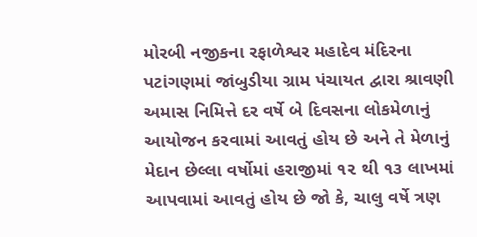મોરબી નજીકના રફાળેશ્વર મહાદેવ મંદિરના પટાંગણમાં જાંબુડીયા ગ્રામ પંચાયત દ્વારા શ્રાવણી અમાસ નિમિત્તે દર વર્ષે બે દિવસના લોકમેળાનું આયોજન કરવામાં આવતું હોય છે અને તે મેળાનું મેદાન છેલ્લા વર્ષોમાં હરાજીમાં ૧૨ થી ૧૩ લાખમાં આપવામાં આવતું હોય છે જો કે, ચાલુ વર્ષે ત્રણ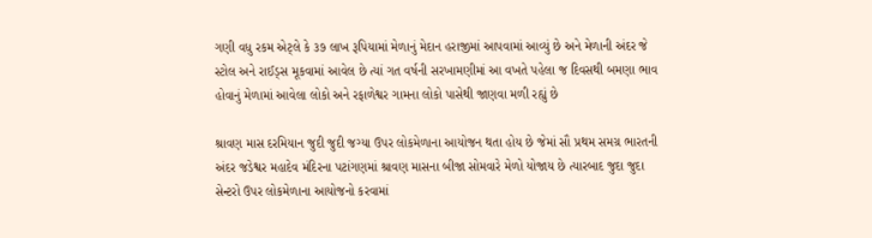ગણી વધુ રકમ એટ્લે કે ૩૭ લાખ રૂપિયામાં મેળાનું મેદાન હરાજીમાં આપવામાં આવ્યું છે અને મેળાની અંદર જે સ્ટોલ અને રાઈડ્સ મૂકવામાં આવેલ છે ત્યાં ગત વર્ષની સરખામણીમાં આ વખતે પહેલા જ દિવસથી બમણા ભાવ હોવાનું મેળામાં આવેલા લોકો અને રફાળેશ્વર ગામના લોકો પાસેથી જાણવા મળી રહ્યું છે

શ્રાવણ માસ દરમિયાન જુદી જુદી જગ્યા ઉપર લોકમેળાના આયોજન થતા હોય છે જેમાં સૌ પ્રથમ સમગ્ર ભારતની અંદર જડેશ્વર મહાદેવ મંદિરના પટાંગણમાં શ્રાવણ માસના બીજા સોમવારે મેળો યોજાય છે ત્યારબાદ જુદા જુદા સેન્ટરો ઉપર લોકમેળાના આયોજનો કરવામાં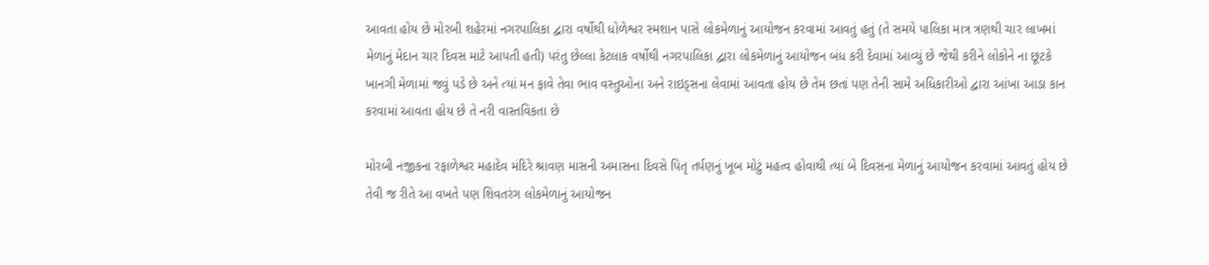આવતા હોય છે મોરબી શહેરમાં નગરપાલિકા દ્વારા વર્ષોથી ધોળેશ્વર સ્મશાન પાસે લોકમેળાનું આયોજન કરવામાં આવતું હતું (તે સમયે પાલિકા માત્ર ત્રણથી ચાર લાખમાં મેળાનું મેદાન ચાર દિવસ માટે આપતી હતી) પરંતુ છેલ્લા કેટલાક વર્ષોથી નગરપાલિકા દ્વારા લોકમેળાનું આયોજન બંધ કરી દેવામાં આવ્યું છે જેથી કરીને લોકોને ના છૂટકે ખાનગી મેળામાં જવું પડે છે અને ત્યાં મન ફાવે તેવા ભાવ વસ્તુઓના અને રાઇડ્સના લેવામાં આવતા હોય છે તેમ છતાં પણ તેની સામે અધિકારીઓ દ્વારા આંખા આડા કાન કરવામાં આવતા હોય છે તે નરી વાસ્તવિકતા છે

મોરબી નજીકના રફાળેશ્વર મહાદેવ મંદિરે શ્રાવણ માસની અમાસના દિવસે પિતૃ તર્પણનું ખૂબ મોટું મહત્વ હોવાથી ત્યાં બે દિવસના મેળાનું આયોજન કરવામાં આવતું હોય છે તેવી જ રીતે આ વખતે પણ શિવતરંગ લોકમેળાનું આયોજન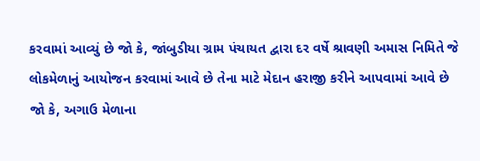કરવામાં આવ્યું છે જો કે, જાંબુડીયા ગ્રામ પંચાયત દ્વારા દર વર્ષે શ્રાવણી અમાસ નિમિતે જે લોકમેળાનું આયોજન કરવામાં આવે છે તેના માટે મેદાન હરાજી કરીને આપવામાં આવે છે જો કે, અગાઉ મેળાના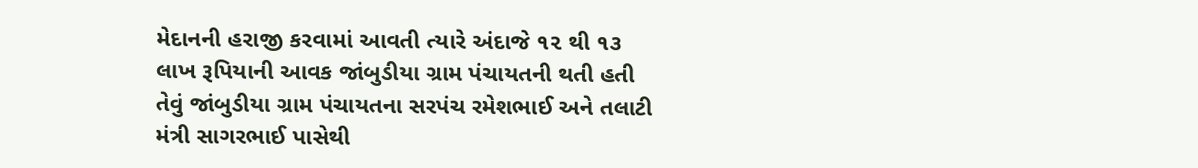મેદાનની હરાજી કરવામાં આવતી ત્યારે અંદાજે ૧૨ થી ૧૩ લાખ રૂપિયાની આવક જાંબુડીયા ગ્રામ પંચાયતની થતી હતી તેવું જાંબુડીયા ગ્રામ પંચાયતના સરપંચ રમેશભાઈ અને તલાટી મંત્રી સાગરભાઈ પાસેથી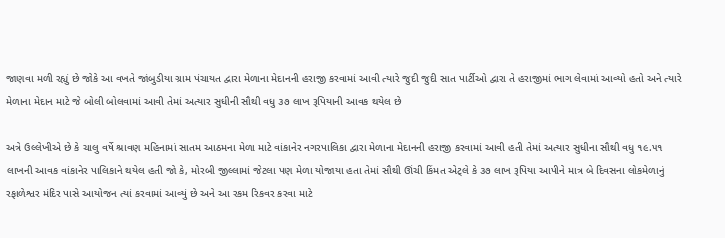જાણવા મળી રહ્યું છે જોકે આ વખતે જાંબુડીયા ગ્રામ પંચાયત દ્વારા મેળાના મેદાનની હરાજી કરવામાં આવી ત્યારે જુદી જુદી સાત પાર્ટીઓ દ્વારા તે હરાજીમાં ભાગ લેવામાં આવ્યો હતો અને ત્યારે મેળાના મેદાન માટે જે બોલી બોલવામાં આવી તેમાં અત્યાર સુધીની સૌથી વધુ ૩૭ લાખ રૂપિયાની આવક થયેલ છે

અત્રે ઉલ્લેખીએ છે કે ચાલુ વર્ષે શ્રાવણ મહિનામાં સાતમ આઠમના મેળા માટે વાંકાનેર નગરપાલિકા દ્વારા મેળાના મેદાનની હરાજી કરવામાં આવી હતી તેમાં અત્યાર સુધીના સૌથી વધુ ૧૯.૫૧ લાખની આવક વાંકાનેર પાલિકાને થયેલ હતી જો કે, મોરબી જીલ્લામાં જેટલા પણ મેળા યોજાયા હતા તેમાં સૌથી ઊંચી કિંમત એટ્લે કે ૩૭ લાખ રૂપિયા આપીને માત્ર બે દિવસના લોકમેળાનું રફાળેશ્વર મંદિર પાસે આયોજન ત્યાં કરવામાં આવ્યું છે અને આ રકમ રિકવર કરવા માટે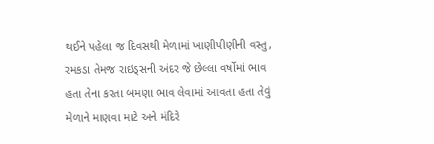થઈને પહેલા જ દિવસથી મેળામાં ખાણીપીણીની વસ્તુ, રમકડા તેમજ રાઇડ્સની અંદર જે છેલ્લા વર્ષોમાં ભાવ હતા તેના કરતા બમણા ભાવ લેવામાં આવતા હતા તેવું મેળાને માણવા માટે અને મંદિરે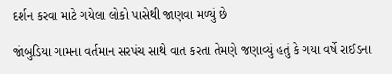દર્શન કરવા માટે ગયેલા લોકો પાસેથી જાણવા મળ્યું છે

જાંબુડિયા ગામના વર્તમાન સરપંચ સાથે વાત કરતા તેમણે જણાવ્યું હતું કે ગયા વર્ષે રાઈડના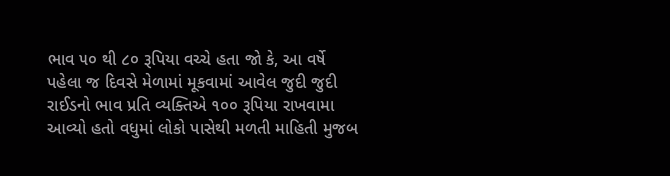ભાવ ૫૦ થી ૮૦ રૂપિયા વચ્ચે હતા જો કે, આ વર્ષે પહેલા જ દિવસે મેળામાં મૂકવામાં આવેલ જુદી જુદી રાઈડનો ભાવ પ્રતિ વ્યક્તિએ ૧૦૦ રૂપિયા રાખવામા આવ્યો હતો વધુમાં લોકો પાસેથી મળતી માહિતી મુજબ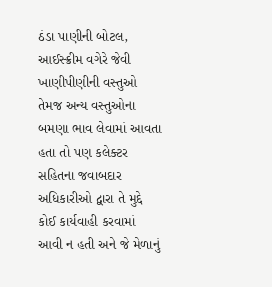ઠંડા પાણીની બોટલ, આઈસ્ક્રીમ વગેરે જેવી ખાણીપીણીની વસ્તુઓ તેમજ અન્ય વસ્તુઓના બમણા ભાવ લેવામાં આવતા હતા તો પણ કલેક્ટર સહિતના જવાબદાર અધિકારીઓ દ્વારા તે મુદ્દે કોઈ કાર્યવાહી કરવામાં આવી ન હતી અને જે મેળાનું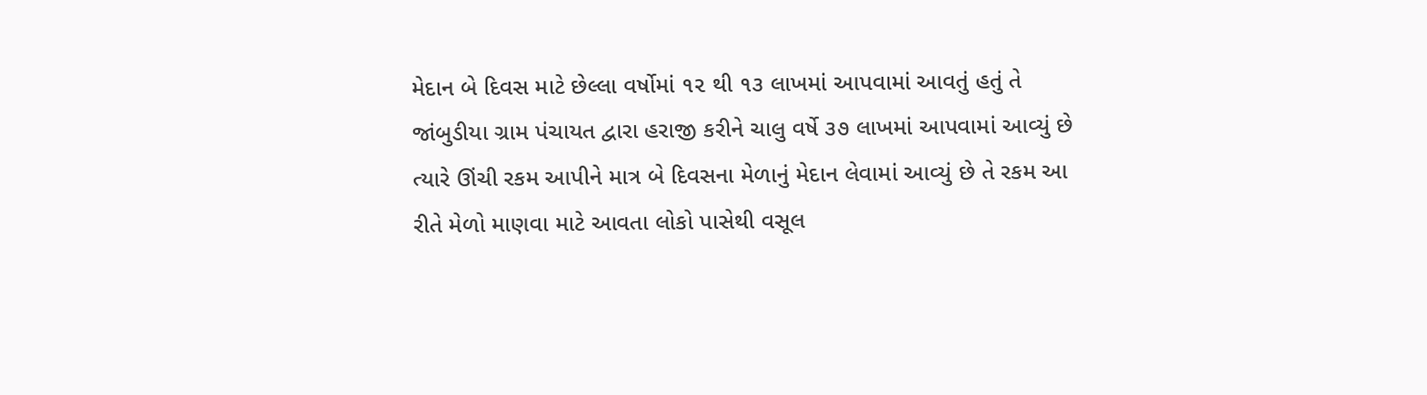મેદાન બે દિવસ માટે છેલ્લા વર્ષોમાં ૧૨ થી ૧૩ લાખમાં આપવામાં આવતું હતું તે જાંબુડીયા ગ્રામ પંચાયત દ્વારા હરાજી કરીને ચાલુ વર્ષે ૩૭ લાખમાં આપવામાં આવ્યું છે ત્યારે ઊંચી રકમ આપીને માત્ર બે દિવસના મેળાનું મેદાન લેવામાં આવ્યું છે તે રકમ આ રીતે મેળો માણવા માટે આવતા લોકો પાસેથી વસૂલ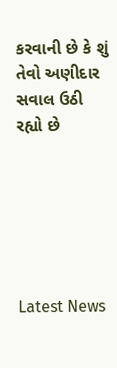કરવાની છે કે શું તેવો અણીદાર સવાલ ઉઠી રહ્યો છે






Latest News